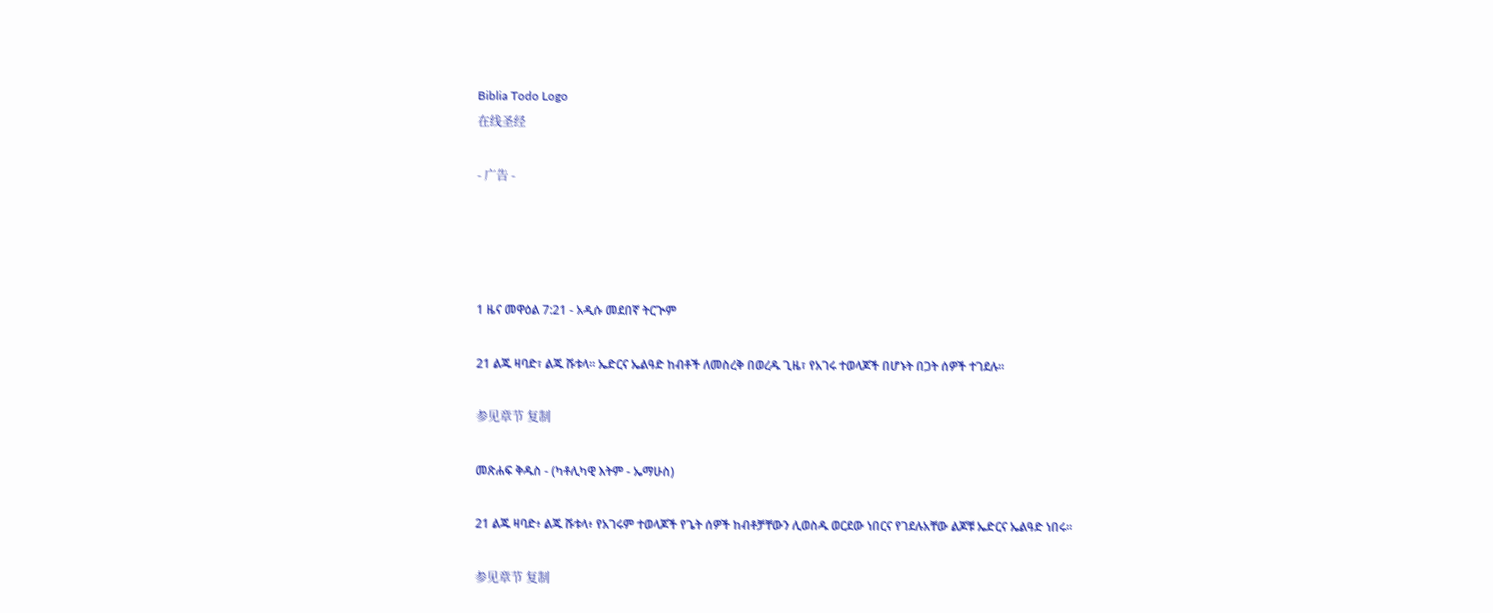Biblia Todo Logo
在线圣经

- 广告 -




1 ዜና መዋዕል 7:21 - አዲሱ መደበኛ ትርጒም

21 ልጁ ዛባድ፣ ልጁ ሹቱላ። ኤድርና ኤልዓድ ከብቶች ለመስረቅ በወረዱ ጊዜ፣ የአገሩ ተወላጆች በሆኑት በጋት ሰዎች ተገደሉ።

参见章节 复制

መጽሐፍ ቅዱስ - (ካቶሊካዊ እትም - ኤማሁስ)

21 ልጁ ዛባድ፥ ልጁ ሹቱላ፥ የአገሩም ተወላጆች የጌት ሰዎች ከብቶቻቸውን ሊወስዱ ወርደው ነበርና የገደሉአቸው ልጆቹ ኤድርና ኤልዓድ ነበሩ።

参见章节 复制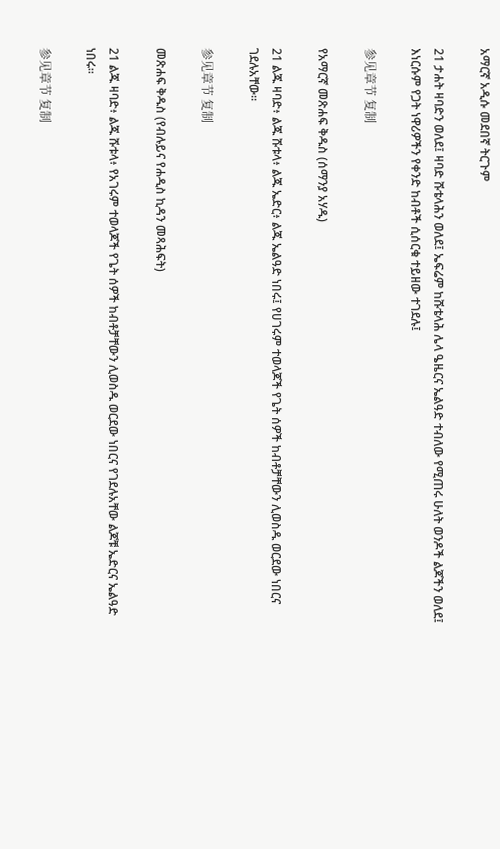አማርኛ አዲሱ መደበኛ ትርጉም

21 ታሐት ዛባድን ወለደ፤ ዛባድ ሹቴላሕን ወለደ፤ ኤፍሬም ከሹቴላሕ ሌላ ዔዜርና ኤልዓድ ተብለው የሚጠሩ ሁለት ወንዶች ልጆችን ወለደ፤ እነርሱም የጋት ነዋሪዎችን የቀንድ ከብቶች ሲሰርቁ ተይዘው ተገደሉ፤

参见章节 复制

የአማርኛ መጽሐፍ ቅዱስ (ሰማንያ አሃዱ)

21 ልጁ ዛባድ፥ ልጁ ሹቱላ፥ ልጁ ኤድር፥ ልጁ ኤልዓድ ነበሩ፤ የሀገሩም ተወላጆች የጌት ሰዎች ከብቶቻቸውን ሊወስዱ ወርደው ነበርና ገደሉአቸው።

参见章节 复制

መጽሐፍ ቅዱስ (የብሉይና የሐዲስ ኪዳን መጻሕፍት)

21 ልጁ ዛባድ፥ ልጁ ሹቱላ፥ የአገሩም ተወላጆች የጌት ሰዎች ከብቶቻቸውን ሊወስዱ ወርደው ነበርና የገደሉአቸው ልጆቹ ኤድርና ኤልዓድ ነበሩ።

参见章节 复制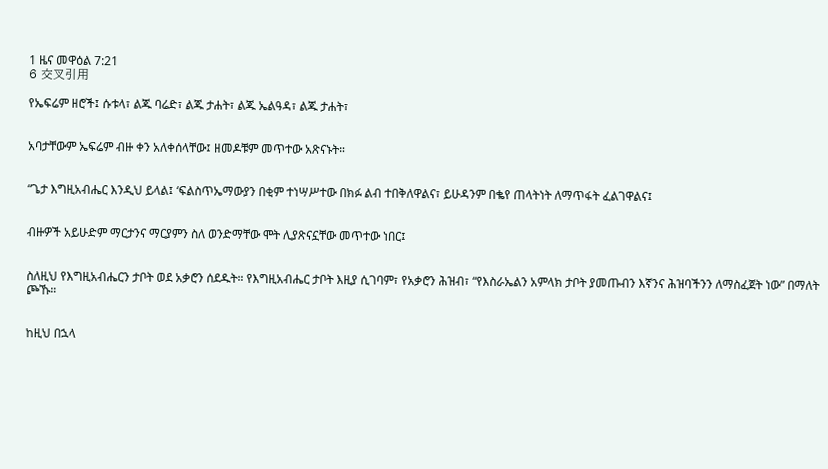1 ዜና መዋዕል 7:21
6 交叉引用

የኤፍሬም ዘሮች፤ ሱቱላ፣ ልጁ ባሬድ፣ ልጁ ታሐት፣ ልጁ ኤልዓዳ፣ ልጁ ታሐት፣


አባታቸውም ኤፍሬም ብዙ ቀን አለቀሰላቸው፤ ዘመዶቹም መጥተው አጽናኑት።


“ጌታ እግዚአብሔር እንዲህ ይላል፤ ‘ፍልስጥኤማውያን በቂም ተነሣሥተው በክፉ ልብ ተበቅለዋልና፣ ይሁዳንም በቈየ ጠላትነት ለማጥፋት ፈልገዋልና፤


ብዙዎች አይሁድም ማርታንና ማርያምን ስለ ወንድማቸው ሞት ሊያጽናኗቸው መጥተው ነበር፤


ስለዚህ የእግዚአብሔርን ታቦት ወደ አቃሮን ሰደዱት። የእግዚአብሔር ታቦት እዚያ ሲገባም፣ የአቃሮን ሕዝብ፣ “የእስራኤልን አምላክ ታቦት ያመጡብን እኛንና ሕዝባችንን ለማስፈጀት ነው” በማለት ጮኹ።


ከዚህ በኋላ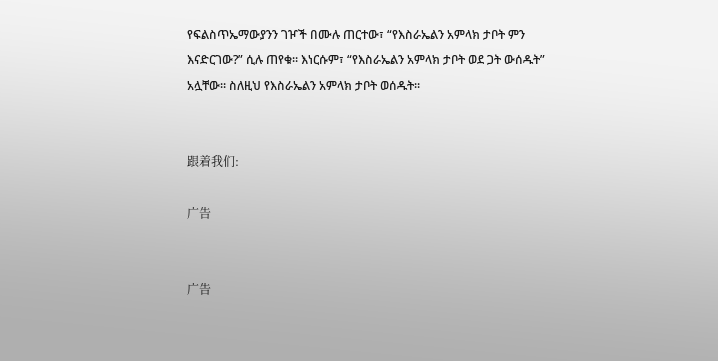የፍልስጥኤማውያንን ገዦች በሙሉ ጠርተው፣ “የእስራኤልን አምላክ ታቦት ምን እናድርገው?” ሲሉ ጠየቁ። እነርሱም፣ “የእስራኤልን አምላክ ታቦት ወደ ጋት ውሰዱት” አሏቸው። ስለዚህ የእስራኤልን አምላክ ታቦት ወሰዱት።


跟着我们:

广告


广告